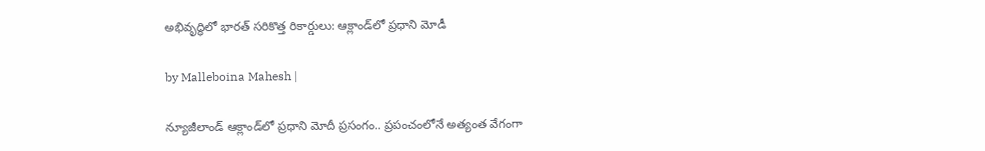అభివృద్ధిలో భారత్ సరికొత్త రికార్డులు: ఆక్లాండ్‌లో ప్రధాని మోడీ

by Malleboina Mahesh |

న్యూజీలాండ్‌ ఆక్లాండ్‌లో ప్రధాని మోదీ ప్రసంగం.. ప్రపంచంలోనే అత్యంత వేగంగా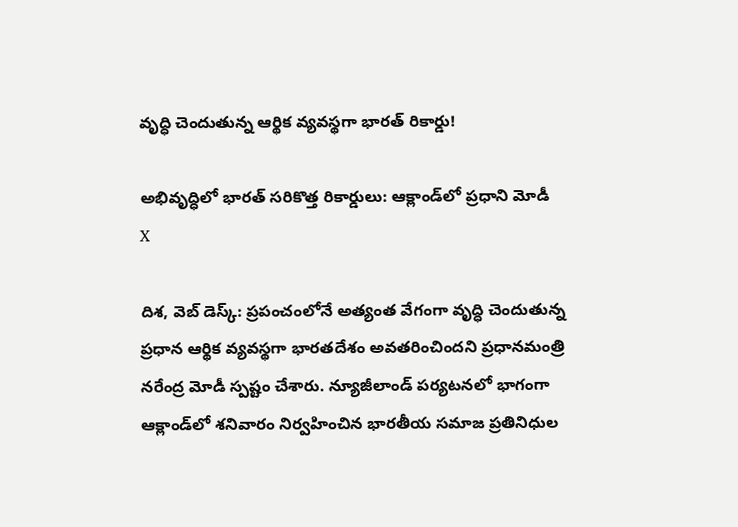వృద్ధి చెందుతున్న ఆర్థిక వ్యవస్థగా భారత్ రికార్డు!

అభివృద్ధిలో భారత్ సరికొత్త రికార్డులు: ఆక్లాండ్‌లో ప్రధాని మోడీ
X

దిశ, వెబ్ డెస్క్: ప్రపంచంలోనే అత్యంత వేగంగా వృద్ధి చెందుతున్న ప్రధాన ఆర్థిక వ్యవస్థగా భారతదేశం అవతరించిందని ప్రధానమంత్రి నరేంద్ర మోడీ స్పష్టం చేశారు. న్యూజీలాండ్ పర్యటనలో భాగంగా ఆక్లాండ్‌లో శనివారం నిర్వహించిన భారతీయ సమాజ ప్రతినిధుల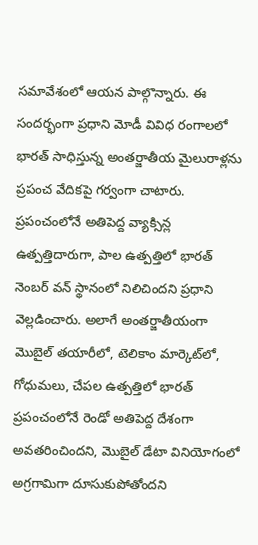సమావేశంలో ఆయన పాల్గొన్నారు. ఈ సందర్భంగా ప్రధాని మోడీ వివిధ రంగాలలో భారత్ సాధిస్తున్న అంతర్జాతీయ మైలురాళ్లను ప్రపంచ వేదికపై గర్వంగా చాటారు. ప్రపంచంలోనే అతిపెద్ద వ్యాక్సిన్ల ఉత్పత్తిదారుగా, పాల ఉత్పత్తిలో భారత్ నెంబర్ వన్ స్థానంలో నిలిచిందని ప్రధాని వెల్లడించారు. అలాగే అంతర్జాతీయంగా మొబైల్ తయారీలో, టెలికాం మార్కెట్‌లో, గోధుమలు, చేపల ఉత్పత్తిలో భారత్ ప్రపంచంలోనే రెండో అతిపెద్ద దేశంగా అవతరించిందని, మొబైల్ డేటా వినియోగంలో అగ్రగామిగా దూసుకుపోతోందని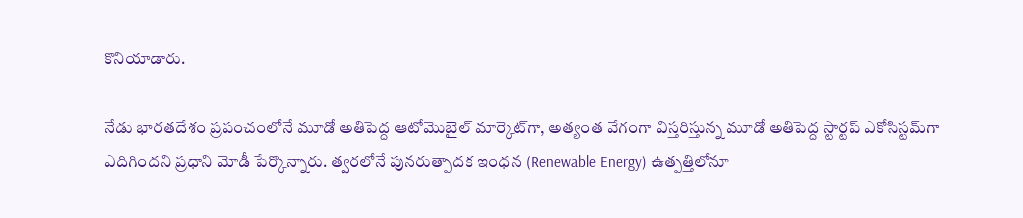కొనియాడారు.

నేడు భారతదేశం ప్రపంచంలోనే మూడో అతిపెద్ద ఆటోమొబైల్ మార్కెట్‌గా, అత్యంత వేగంగా విస్తరిస్తున్న మూడో అతిపెద్ద స్టార్టప్ ఎకోసిస్టమ్‌గా ఎదిగిందని ప్రధాని మోడీ పేర్కొన్నారు. త్వరలోనే పునరుత్పాదక ఇంధన (Renewable Energy) ఉత్పత్తిలోనూ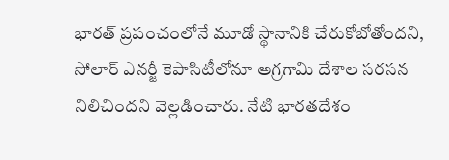భారత్ ప్రపంచంలోనే మూడో స్థానానికి చేరుకోబోతోందని, సోలార్ ఎనర్జీ కెపాసిటీలోనూ అగ్రగామి దేశాల సరసన నిలిచిందని వెల్లడించారు. నేటి భారతదేశం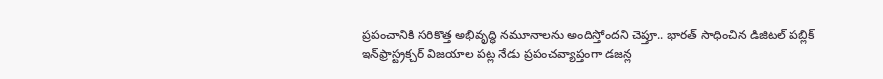ప్రపంచానికి సరికొత్త అభివృద్ధి నమూనాలను అందిస్తోందని చెప్తూ.. భారత్ సాధించిన డిజిటల్ పబ్లిక్ ఇన్‌ఫ్రాస్ట్రక్చర్ విజయాల పట్ల నేడు ప్రపంచవ్యాప్తంగా డజన్ల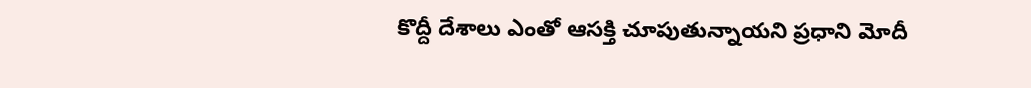కొద్దీ దేశాలు ఎంతో ఆసక్తి చూపుతున్నాయని ప్రధాని మోదీ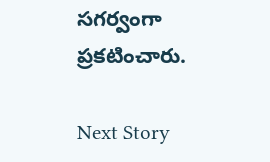సగర్వంగా ప్రకటించారు.

Next Story